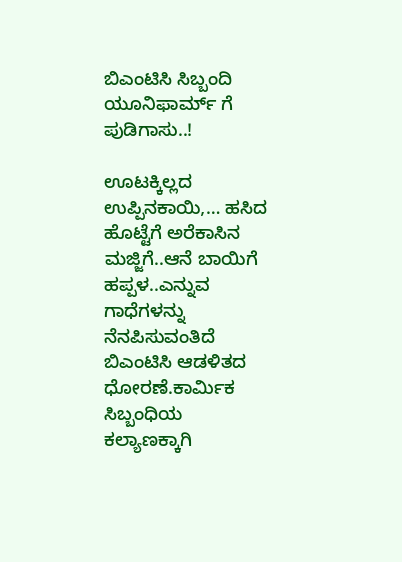ಬಿಎಂಟಿಸಿ ಸಿಬ್ಬಂದಿ ಯೂನಿಫಾರ್ಮ್ ಗೆ ಪುಡಿಗಾಸು..!

ಊಟಕ್ಕಿಲ್ಲದ ಉಪ್ಪಿನಕಾಯಿ,… ಹಸಿದ ಹೊಟ್ಟೆಗೆ ಅರೆಕಾಸಿನ ಮಜ್ಜಿಗೆ..ಆನೆ ಬಾಯಿಗೆ ಹಪ್ಪಳ..ಎನ್ನುವ ಗಾಧೆಗಳನ್ನು ನೆನಪಿಸುವಂತಿದೆ ಬಿಎಂಟಿಸಿ ಆಡಳಿತದ ಧೋರಣೆ.ಕಾರ್ಮಿಕ ಸಿಬ್ಬಂಧಿಯ ಕಲ್ಯಾಣಕ್ಕಾಗಿ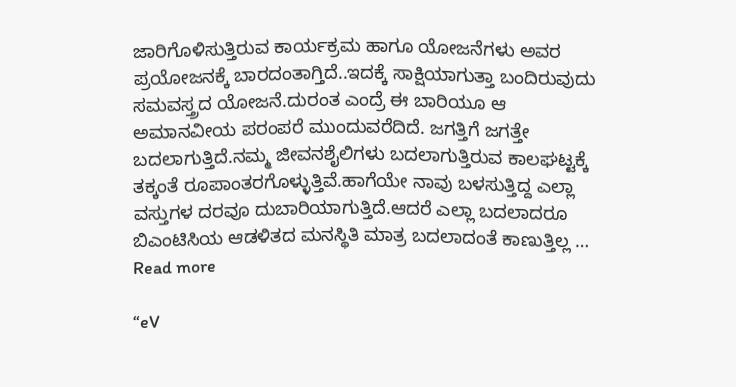ಜಾರಿಗೊಳಿಸುತ್ತಿರುವ ಕಾರ್ಯಕ್ರಮ ಹಾಗೂ ಯೋಜನೆಗಳು ಅವರ ಪ್ರಯೋಜನಕ್ಕೆ ಬಾರದಂತಾಗ್ತಿದೆ..ಇದಕ್ಕೆ ಸಾಕ್ಷಿಯಾಗುತ್ತಾ ಬಂದಿರುವುದು ಸಮವಸ್ತ್ರದ ಯೋಜನೆ.ದುರಂತ ಎಂದ್ರೆ ಈ ಬಾರಿಯೂ ಆ ಅಮಾನವೀಯ ಪರಂಪರೆ ಮುಂದುವರೆದಿದೆ. ಜಗತ್ತಿಗೆ ಜಗತ್ತೇ ಬದಲಾಗುತ್ತಿದೆ.ನಮ್ಮ ಜೀವನಶೈಲಿಗಳು ಬದಲಾಗುತ್ತಿರುವ ಕಾಲಘಟ್ಟಕ್ಕೆ ತಕ್ಕಂತೆ ರೂಪಾಂತರಗೊಳ್ಳುತ್ತಿವೆ.ಹಾಗೆಯೇ ನಾವು ಬಳಸುತ್ತಿದ್ದ ಎಲ್ಲಾ ವಸ್ತುಗಳ ದರವೂ ದುಬಾರಿಯಾಗುತ್ತಿದೆ.ಆದರೆ ಎಲ್ಲಾ ಬದಲಾದರೂ ಬಿಎಂಟಿಸಿಯ ಆಡಳಿತದ ಮನಸ್ಥಿತಿ ಮಾತ್ರ ಬದಲಾದಂತೆ ಕಾಣುತ್ತಿಲ್ಲ … Read more

“eV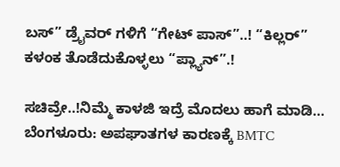ಬಸ್‌” ಡ್ರೈವರ್‌ ಗಳಿಗೆ “ಗೇಟ್‌ ಪಾಸ್”..! “ಕಿಲ್ಲರ್‌” ಕಳಂಕ ತೊಡೆದುಕೊಳ್ಳಲು “ಪ್ಲ್ಯಾನ್‌”.!

ಸಚಿವ್ರೇ..!ನಿಮ್ಮೆ ಕಾಳಜಿ ಇದ್ರೆ ಮೊದಲು ಹಾಗೆ ಮಾಡಿ… ಬೆಂಗಳೂರು: ಅಪಘಾತಗಳ ಕಾರಣಕ್ಕೆ BMTC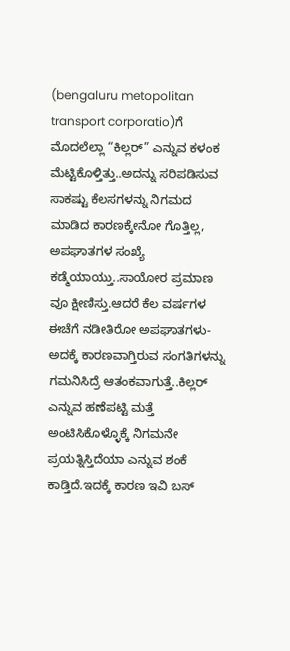(bengaluru metopolitan transport corporatio)ಗೆ ಮೊದಲೆಲ್ಲಾ “ಕಿಲ್ಲರ್‌” ಎನ್ನುವ ಕಳಂಕ ಮೆಟ್ಟಿಕೊಳ್ತಿತ್ತು..ಅದನ್ನು ಸರಿಪಡಿಸುವ ಸಾಕಷ್ಟು ಕೆಲಸಗಳನ್ನು ನಿಗಮದ ಮಾಡಿದ ಕಾರಣಕ್ಕೇನೋ ಗೊತ್ತಿಲ್ಲ, ಅಪಘಾತಗಳ ಸಂಖ್ಯೆ ಕಡ್ಮೆಯಾಯ್ತು..ಸಾಯೋರ ಪ್ರಮಾಣ ವೂ ಕ್ಷೀಣಿಸ್ತು.ಆದರೆ ಕೆಲ ವರ್ಷಗಳ ಈಚೆಗೆ ನಡೀತಿರೋ ಅಪಘಾತಗಳು-ಅದಕ್ಕೆ ಕಾರಣವಾಗ್ತಿರುವ ಸಂಗತಿಗಳನ್ನು ಗಮನಿಸಿದ್ರೆ ಆತಂಕವಾಗುತ್ತೆ..ಕಿಲ್ಲರ್‌ ಎನ್ನುವ ಹಣೆಪಟ್ಟಿ ಮತ್ತೆ ಅಂಟಿಸಿಕೊಳ್ಳೊಕ್ಕೆ ನಿಗಮನೇ ಪ್ರಯತ್ನಿಸ್ತಿದೆಯಾ ಎನ್ನುವ ಶಂಕೆ ಕಾಡ್ತಿದೆ.ಇದಕ್ಕೆ ಕಾರಣ ಇವಿ ಬಸ್‌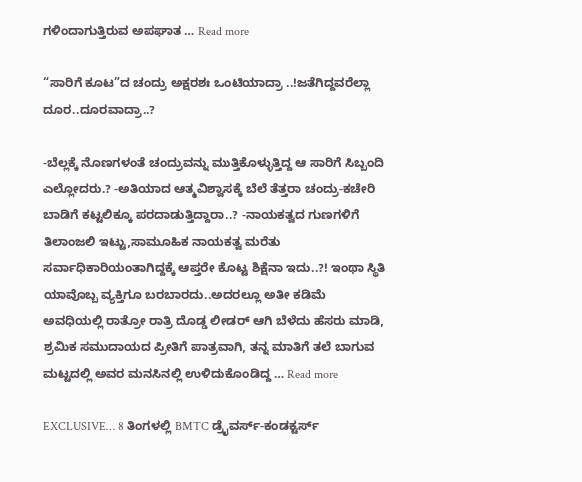ಗಳಿಂದಾಗುತ್ತಿರುವ ಅಪಘಾತ … Read more

“ಸಾರಿಗೆ ಕೂಟ”ದ ಚಂದ್ರು ಅಕ್ಷರಶಃ ಒಂಟಿಯಾದ್ರಾ ..!ಜತೆಗಿದ್ದವರೆಲ್ಲಾ ದೂರ..ದೂರವಾದ್ರಾ..?

-ಬೆಲ್ಲಕ್ಕೆ ನೊಣಗಳಂತೆ ಚಂದ್ರುವನ್ನು ಮುತ್ತಿಕೊಳ್ಳುತ್ತಿದ್ದ ಆ ಸಾರಿಗೆ ಸಿಬ್ಬಂದಿ ಎಲ್ಲೋದರು.? -ಅತಿಯಾದ ಆತ್ಮವಿಶ್ವಾಸಕ್ಕೆ ಬೆಲೆ ತೆತ್ತರಾ ಚಂದ್ರು-ಕಚೇರಿ ಬಾಡಿಗೆ ಕಟ್ಟಲಿಕ್ಕೂ ಪರದಾಡುತ್ತಿದ್ದಾರಾ..? -ನಾಯಕತ್ವದ ಗುಣಗಳಿಗೆ ತಿಲಾಂಜಲಿ ಇಟ್ಟು,ಸಾಮೂಹಿಕ ನಾಯಕತ್ವ ಮರೆತು ಸರ್ವಾಧಿಕಾರಿಯಂತಾಗಿದ್ದಕ್ಕೆ ಆಪ್ತರೇ ಕೊಟ್ಟ ಶಿಕ್ಷೆನಾ ಇದು..?! ಇಂಥಾ ಸ್ಥಿತಿ ಯಾವೊಬ್ಬ ವ್ಯಕ್ತಿಗೂ ಬರಬಾರದು..ಅದರಲ್ಲೂ ಅತೀ ಕಡಿಮೆ ಅವಧಿಯಲ್ಲಿ ರಾತ್ರೋ ರಾತ್ರಿ ದೊಡ್ಡ ಲೀಡರ್‌ ಆಗಿ ಬೆಳೆದು ಹೆಸರು ಮಾಡಿ, ಶ್ರಮಿಕ ಸಮುದಾಯದ ಪ್ರೀತಿಗೆ ಪಾತ್ರವಾಗಿ, ತನ್ನ ಮಾತಿಗೆ ತಲೆ ಬಾಗುವ ಮಟ್ಟದಲ್ಲಿ ಅವರ ಮನಸಿನಲ್ಲಿ ಉಳಿದುಕೊಂಡಿದ್ದ … Read more

EXCLUSIVE… 8 ತಿಂಗಳಲ್ಲಿ BMTC ಡ್ರೈವರ್ಸ್-ಕಂಡಕ್ಟರ್ಸ್‌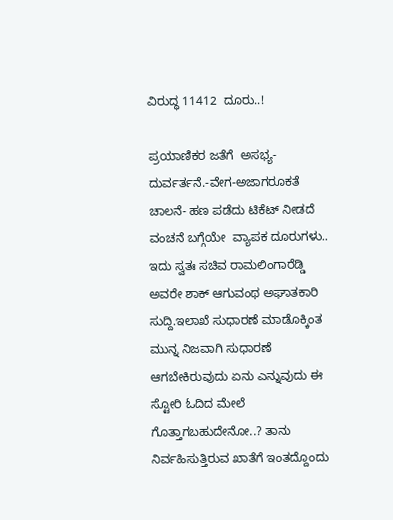ವಿರುದ್ಧ 11412  ದೂರು..!

ಪ್ರಯಾಣಿಕರ ಜತೆಗೆ  ಅಸಭ್ಯ-ದುರ್ವರ್ತನೆ.-ವೇಗ-ಅಜಾಗರೂಕತೆ ಚಾಲನೆ- ಹಣ ಪಡೆದು ಟಿಕೆಟ್‌ ನೀಡದೆ ವಂಚನೆ ಬಗ್ಗೆಯೇ  ವ್ಯಾಪಕ ದೂರುಗಳು..    ಇದು ಸ್ವತಃ ಸಚಿವ ರಾಮಲಿಂಗಾರೆಡ್ಡಿ ಅವರೇ ಶಾಕ್‌ ಆಗುವಂಥ ಅಘಾತಕಾರಿ ಸುದ್ದಿ.ಇಲಾಖೆ ಸುಧಾರಣೆ ಮಾಡೊಕ್ಕಿಂತ ಮುನ್ನ ನಿಜವಾಗಿ ಸುಧಾರಣೆ ಆಗಬೇಕಿರುವುದು ಏನು ಎನ್ನುವುದು ಈ ಸ್ಟೋರಿ ಓದಿದ ಮೇಲೆ ಗೊತ್ತಾಗಬಹುದೇನೋ..? ತಾನು ನಿರ್ವಹಿಸುತ್ತಿರುವ ಖಾತೆಗೆ ಇಂತದ್ದೊಂದು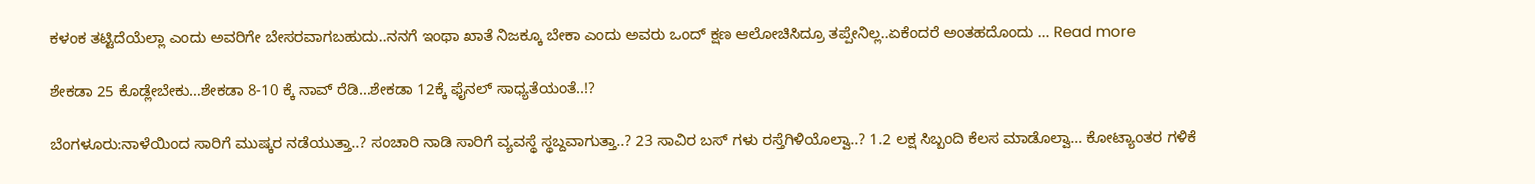ಕಳಂಕ ತಟ್ಟಿದೆಯೆಲ್ಲಾ ಎಂದು ಅವರಿಗೇ ಬೇಸರವಾಗಬಹುದು..ನನಗೆ ಇಂಥಾ ಖಾತೆ ನಿಜಕ್ಕೂ ಬೇಕಾ ಎಂದು ಅವರು ಒಂದ್‌ ಕ್ಷಣ ಆಲೋಚಿಸಿದ್ರೂ ತಪ್ಪೇನಿಲ್ಲ..ಏಕೆಂದರೆ ಅಂತಹದೊಂದು … Read more

ಶೇಕಡಾ 25 ಕೊಡ್ಲೇಬೇಕು…ಶೇಕಡಾ 8-10 ಕ್ಕೆ ನಾವ್ ರೆಡಿ…ಶೇಕಡಾ 12ಕ್ಕೆ ಫೈನಲ್ ಸಾಧ್ಯತೆಯಂತೆ..!?

ಬೆಂಗಳೂರು:ನಾಳೆಯಿಂದ ಸಾರಿಗೆ ಮುಷ್ಕರ ನಡೆಯುತ್ತಾ..? ಸಂಚಾರಿ ನಾಡಿ ಸಾರಿಗೆ ವ್ಯವಸ್ಥೆ ಸ್ಥಬ್ದವಾಗುತ್ತಾ..? 23 ಸಾವಿರ ಬಸ್ ಗಳು ರಸ್ತೆಗಿಳಿಯೊಲ್ವಾ..? 1.2 ಲಕ್ಷ ಸಿಬ್ಬಂದಿ ಕೆಲಸ ಮಾಡೊಲ್ವಾ… ಕೋಟ್ಯಾಂತರ ಗಳಿಕೆ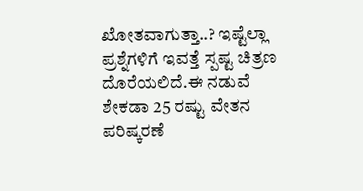ಖೋತವಾಗುತ್ತಾ..? ಇಷ್ಟೆಲ್ಲಾ ಪ್ರಶ್ನೆಗಳಿಗೆ ಇವತ್ತೆ ಸ್ಪಷ್ಟ ಚಿತ್ರಣ ದೊರೆಯಲಿದೆ.ಈ ನಡುವೆ ಶೇಕಡಾ 25 ರಷ್ಟು ವೇತನ ಪರಿಷ್ಕರಣೆ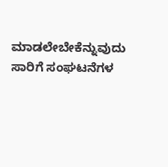ಮಾಡಲೇಬೇಕೆನ್ನುವುದು ಸಾರಿಗೆ ಸಂಘಟನೆಗಳ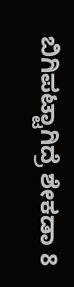ಬಿಗಿಪಟ್ಟಾಗಿದ್ರೆ ಶೇಕಡಾ 8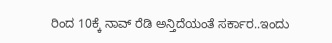ರಿಂದ 10ಕ್ಕೆ ನಾವ್ ರೆಡಿ ಅನ್ತಿದೆಯಂತೆ ಸರ್ಕಾರ..ಇಂದು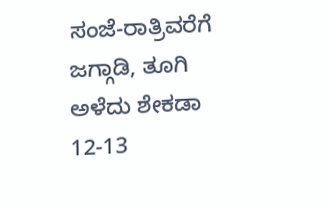ಸಂಜೆ-ರಾತ್ರಿವರೆಗೆ ಜಗ್ಗಾಡಿ, ತೂಗಿ ಅಳೆದು ಶೇಕಡಾ 12-13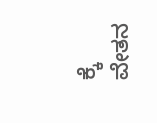ಕ್ಕೆ ವೇತನ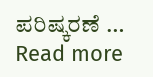ಪರಿಷ್ಕರಣೆ … Read more